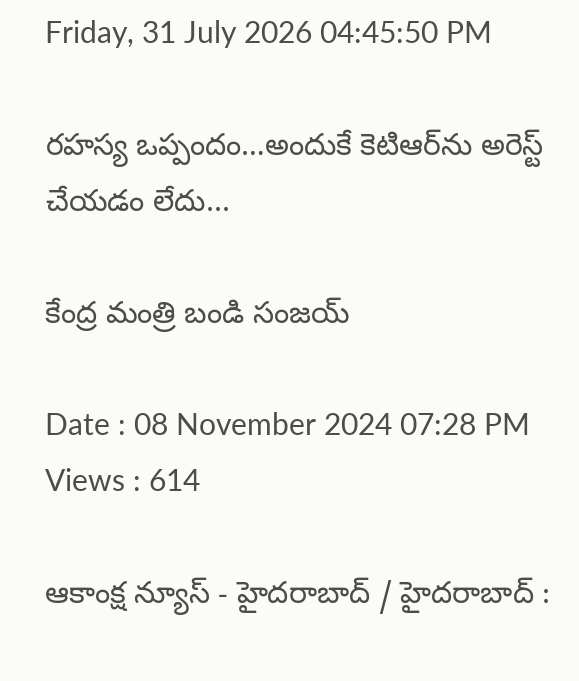Friday, 31 July 2026 04:45:50 PM

రహస్య ఒప్పందం…అందుకే కెటిఆర్‌ను అరెస్ట్ చేయడం లేదు...

కేంద్ర మంత్రి బండి సంజయ్

Date : 08 November 2024 07:28 PM Views : 614

ఆకాంక్ష న్యూస్ - హైదరాబాద్ / హైదరాబాద్ :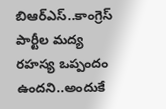బిఆర్ఎస్..కాంగ్రెస్ పార్టీల మద్య రహస్య ఒప్పందం ఉందని..అందుకే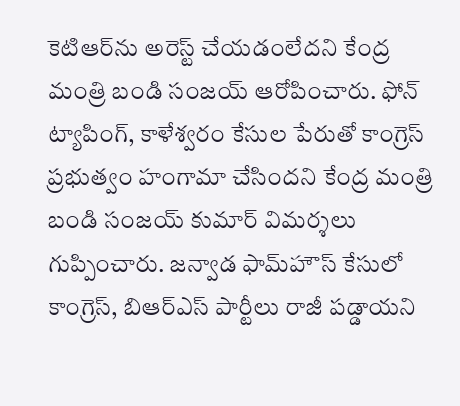కెటిఆర్‌ను అరెస్ట్ చేయడంలేదని కేంద్ర మంత్రి బండి సంజయ్ ఆరోపించారు. ఫోన్ ట్యాపింగ్, కాళేశ్వరం కేసుల పేరుతో కాంగ్రెస్ ప్రభుత్వం హంగామా చేసిందని కేంద్ర మంత్రి బండి సంజయ్ కుమార్ విమర్శలు గుప్పించారు. జన్వాడ ఫామ్‌హౌస్ కేసులో కాంగ్రెస్, బిఆర్‌ఎస్ పార్టీలు రాజీ పడ్డాయని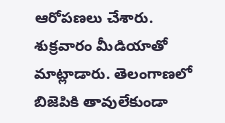ఆరోపణలు చేశారు. శుక్రవారం మీడియాతో మాట్లాడారు. తెలంగాణలో బిజెపికి తావులేకుండా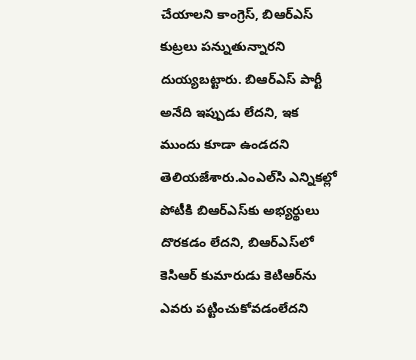చేయాలని కాంగ్రెస్, బిఆర్‌ఎస్ కుట్రలు పన్నుతున్నారని దుయ్యబట్టారు. బిఆర్‌ఎస్ పార్టీ అనేది ఇప్పుడు లేదని, ఇక ముందు కూడా ఉండదని తెలియజేశారు.ఎంఎల్‌సి ఎన్నికల్లో పోటీకి బిఆర్‌ఎస్‌కు అభ్యర్థులు దొరకడం లేదని, బిఆర్‌ఎస్‌లో కెసిఆర్ కుమారుడు కెటిఆర్‌ను ఎవరు పట్టించుకోవడంలేదని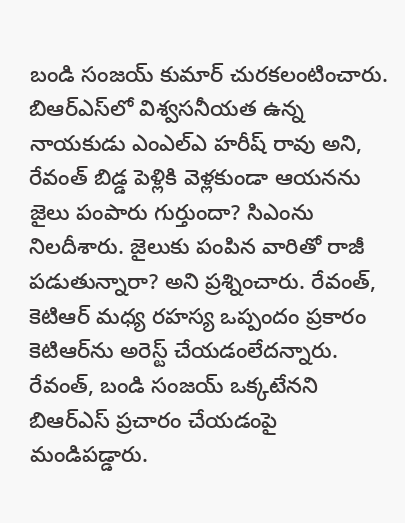బండి సంజయ్ కుమార్ చురకలంటించారు. బిఆర్‌ఎస్‌లో విశ్వసనీయత ఉన్న నాయకుడు ఎంఎల్‌ఎ హరీష్ రావు అని, రేవంత్ బిడ్డ పెళ్లికి వెళ్లకుండా ఆయనను జైలు పంపారు గుర్తుందా? సిఎంను నిలదీశారు. జైలుకు పంపిన వారితో రాజీ పడుతున్నారా? అని ప్రశ్నించారు. రేవంత్, కెటిఆర్ మధ్య రహస్య ఒప్పందం ప్రకారం కెటిఆర్‌ను అరెస్ట్ చేయడంలేదన్నారు. రేవంత్, బండి సంజయ్ ఒక్కటేనని బిఆర్‌ఎస్ ప్రచారం చేయడంపై మండిపడ్డారు.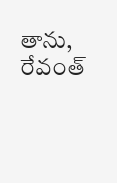తాను, రేవంత్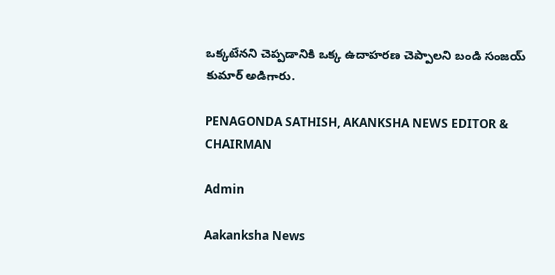ఒక్కటేనని చెప్పడానికి ఒక్క ఉదాహరణ చెప్పాలని బండి సంజయ్ కుమార్ అడిగారు.

PENAGONDA SATHISH, AKANKSHA NEWS EDITOR & CHAIRMAN

Admin

Aakanksha News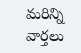మరిన్ని వార్తలు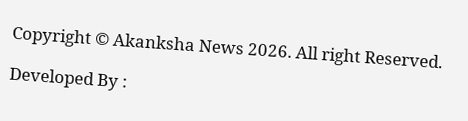Copyright © Akanksha News 2026. All right Reserved.

Developed By :